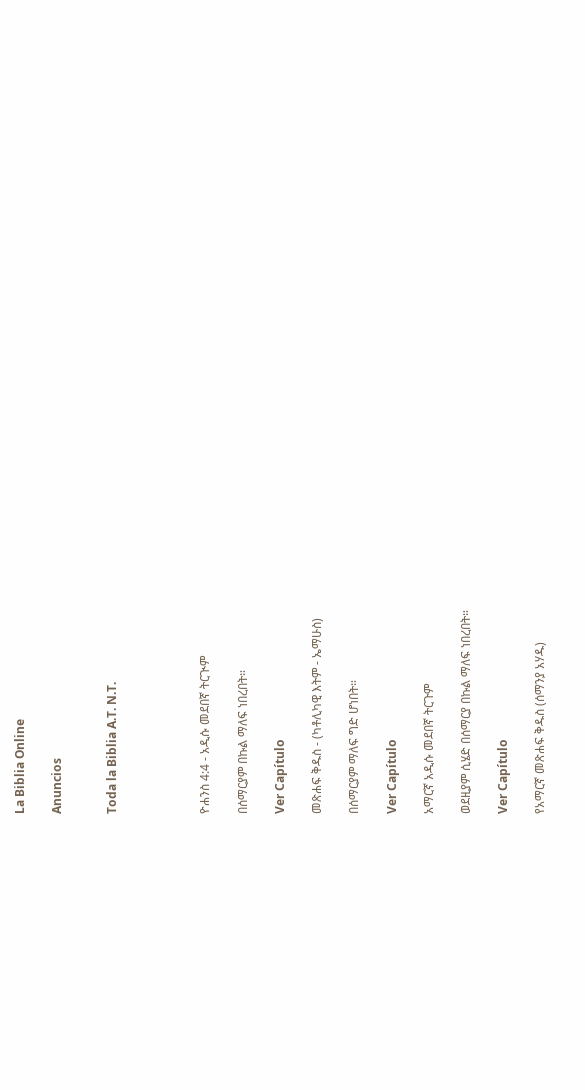La Biblia Online

Anuncios


Toda la Biblia A.T. N.T.




ዮሐንስ 4:4 - አዲሱ መደበኛ ትርጒም

በሰማርያም በኩል ማለፍ ነበረበት።

Ver Capítulo

መጽሐፍ ቅዱስ - (ካቶሊካዊ እትም - ኤማሁስ)

በሰማርያም ማለፍ ግድ ሆነበት።

Ver Capítulo

አማርኛ አዲሱ መደበኛ ትርጉም

ወደዚያም ሲሄድ በሰማርያ በኩል ማለፍ ነበረበት።

Ver Capítulo

የአማርኛ መጽሐፍ ቅዱስ (ሰማንያ አሃዱ)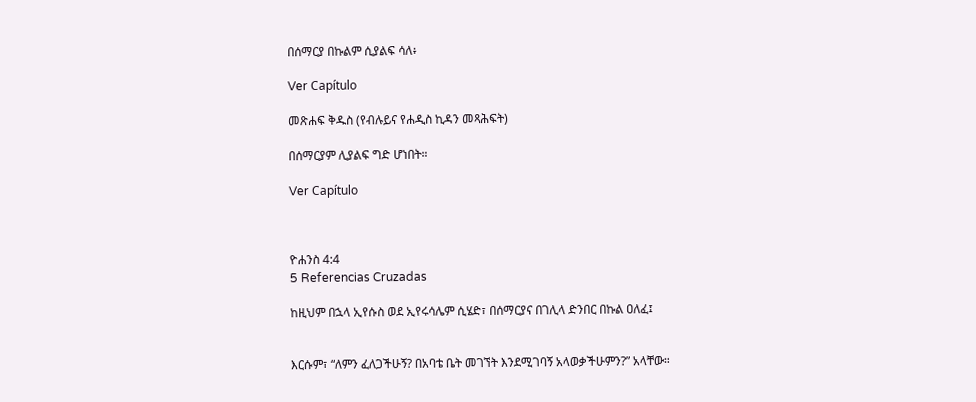በሰማርያ በኩልም ሲያልፍ ሳለ፥

Ver Capítulo

መጽሐፍ ቅዱስ (የብሉይና የሐዲስ ኪዳን መጻሕፍት)

በሰማርያም ሊያልፍ ግድ ሆነበት።

Ver Capítulo



ዮሐንስ 4:4
5 Referencias Cruzadas

ከዚህም በኋላ ኢየሱስ ወደ ኢየሩሳሌም ሲሄድ፣ በሰማርያና በገሊላ ድንበር በኩል ዐለፈ፤


እርሱም፣ “ለምን ፈለጋችሁኝ? በአባቴ ቤት መገኘት እንደሚገባኝ አላወቃችሁምን?” አላቸው።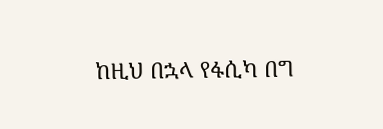ከዚህ በኋላ የፋሲካ በግ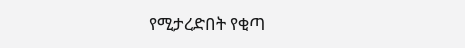የሚታረድበት የቂጣ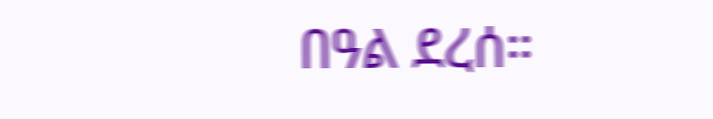በዓል ደረሰ።